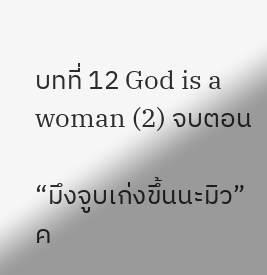บทที่ 12 God is a woman (2) จบตอน

“มึงจูบเก่งขึ้นนะมิว” ค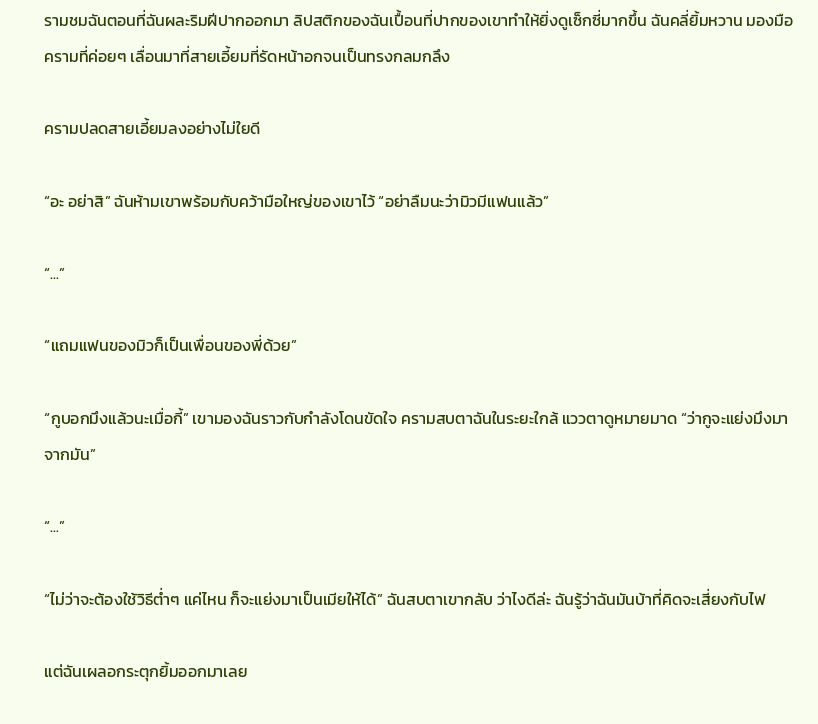รามชมฉันตอนที่ฉันผละริมฝีปากออกมา ลิปสติกของฉันเปื้อนที่ปากของเขาทำให้ยิ่งดูเซ็กซี่มากขึ้น ฉันคลี่ยิ้มหวาน มองมือครามที่ค่อยๆ เลื่อนมาที่สายเอี้ยมที่รัดหน้าอกจนเป็นทรงกลมกลึง

ครามปลดสายเอี้ยมลงอย่างไม่ใยดี

“อะ อย่าสิ” ฉันห้ามเขาพร้อมกับคว้ามือใหญ่ของเขาไว้ “อย่าลืมนะว่ามิวมีแฟนแล้ว”

“...”

“แถมแฟนของมิวก็เป็นเพื่อนของพี่ด้วย”

“กูบอกมึงแล้วนะเมื่อกี้” เขามองฉันราวกับกำลังโดนขัดใจ ครามสบตาฉันในระยะใกล้ แววตาดูหมายมาด “ว่ากูจะแย่งมึงมาจากมัน”

“...”

“ไม่ว่าจะต้องใช้วิธีต่ำๆ แค่ไหน ก็จะแย่งมาเป็นเมียให้ได้” ฉันสบตาเขากลับ ว่าไงดีล่ะ ฉันรู้ว่าฉันมันบ้าที่คิดจะเสี่ยงกับไฟ

แต่ฉันเผลอกระตุกยิ้มออกมาเลย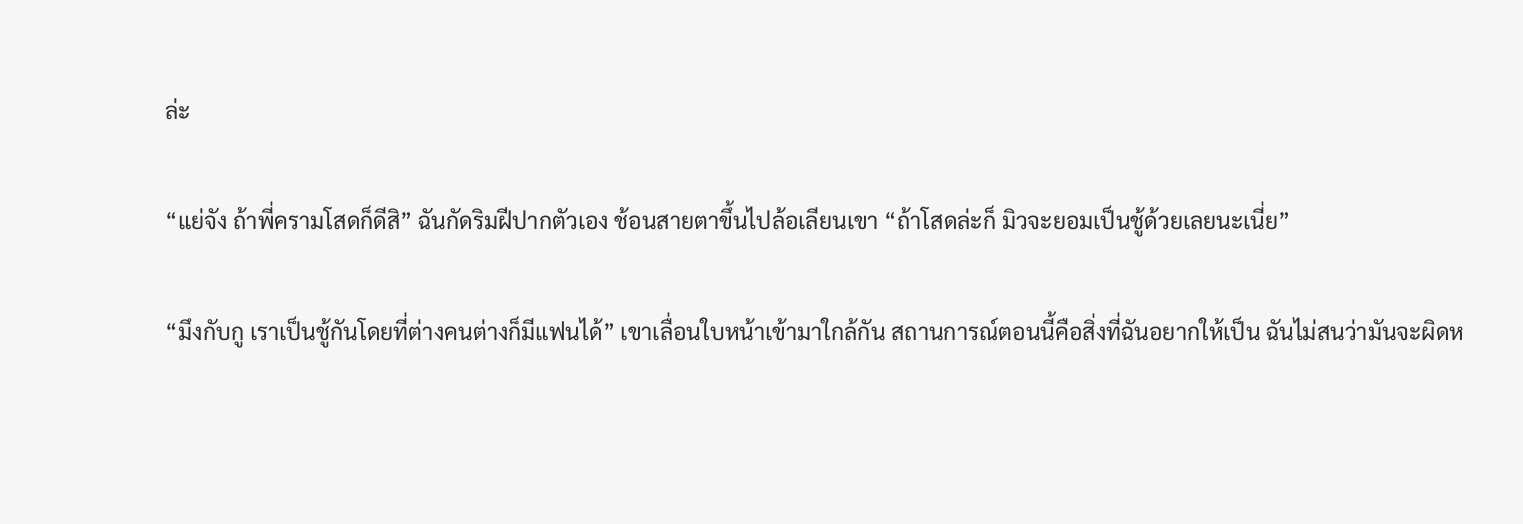ล่ะ

“แย่จัง ถ้าพี่ครามโสดก็ดีสิ” ฉันกัดริมฝีปากตัวเอง ช้อนสายตาขึ้นไปล้อเลียนเขา “ถ้าโสดล่ะก็ มิวจะยอมเป็นชู้ด้วยเลยนะเนี่ย”

“มึงกับกู เราเป็นชู้กันโดยที่ต่างคนต่างก็มีแฟนได้” เขาเลื่อนใบหน้าเข้ามาใกล้กัน สถานการณ์ตอนนี้คือสิ่งที่ฉันอยากให้เป็น ฉันไม่สนว่ามันจะผิดห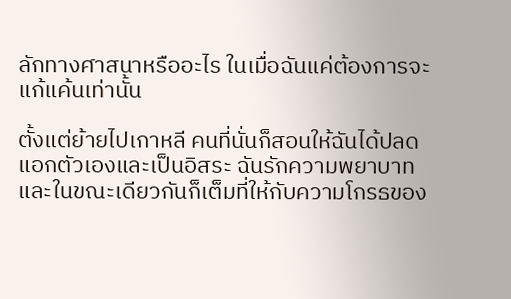ลักทางศาสนาหรืออะไร ในเมื่อฉันแค่ต้องการจะแก้แค้นเท่านั้น

ตั้งแต่ย้ายไปเกาหลี คนที่นั่นก็สอนให้ฉันได้ปลดแอกตัวเองและเป็นอิสระ ฉันรักความพยาบาท และในขณะเดียวกันก็เต็มที่ให้กับความโกรธของ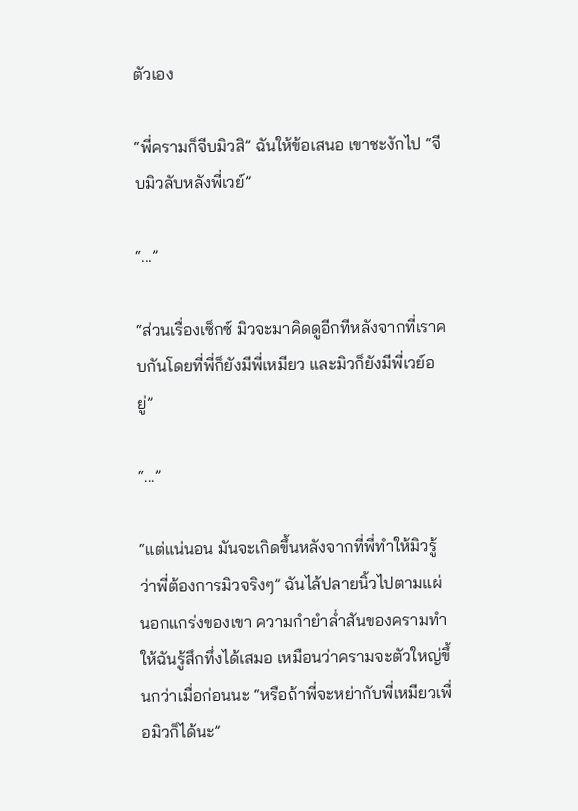ตัวเอง

“พี่ครามก็จีบมิวสิ” ฉันให้ข้อเสนอ เขาชะงักไป “จีบมิวลับหลังพี่เวย์”

“...”

“ส่วนเรื่องเซ็กซ์ มิวจะมาคิดดูอีกทีหลังจากที่เราคบกันโดยที่พี่ก็ยังมีพี่เหมียว และมิวก็ยังมีพี่เวย์อยู่”

“...”

“แต่แน่นอน มันจะเกิดขึ้นหลังจากที่พี่ทำให้มิวรู้ว่าพี่ต้องการมิวจริงๆ” ฉันไล้ปลายนิ้วไปตามแผ่นอกแกร่งของเขา ความกำยำล่ำสันของครามทำให้ฉันรู้สึกทึ่งได้เสมอ เหมือนว่าครามจะตัวใหญ่ขึ้นกว่าเมื่อก่อนนะ “หรือถ้าพี่จะหย่ากับพี่เหมียวเพื่อมิวก็ได้นะ”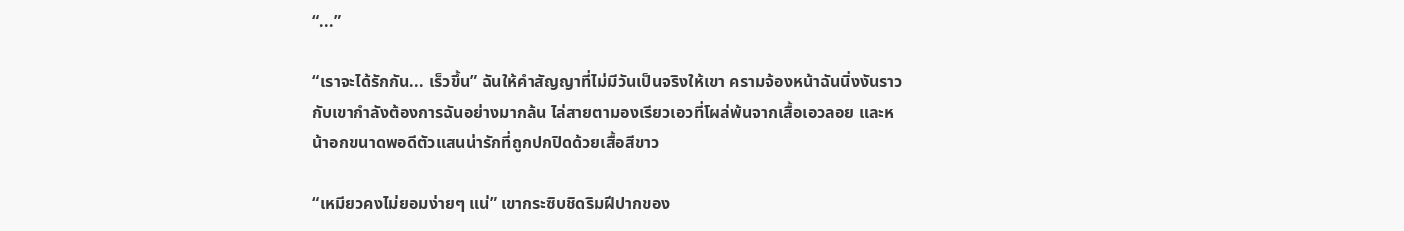“...”

“เราจะได้รักกัน... เร็วขึ้น” ฉันให้คำสัญญาที่ไม่มีวันเป็นจริงให้เขา ครามจ้องหน้าฉันนิ่งงันราวกับเขากำลังต้องการฉันอย่างมากล้น ไล่สายตามองเรียวเอวที่โผล่พ้นจากเสื้อเอวลอย และหน้าอกขนาดพอดีตัวแสนน่ารักที่ถูกปกปิดด้วยเสื้อสีขาว

“เหมียวคงไม่ยอมง่ายๆ แน่” เขากระซิบชิดริมฝีปากของ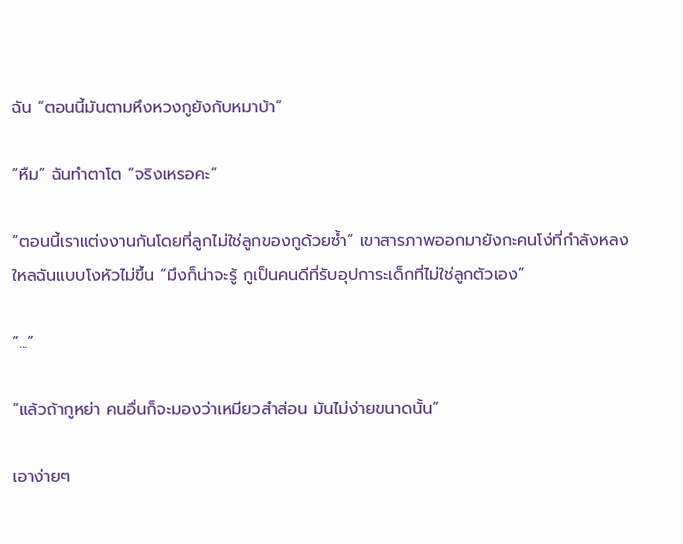ฉัน “ตอนนี้มันตามหึงหวงกูยังกับหมาบ้า”

“หืม” ฉันทำตาโต “จริงเหรอคะ”

“ตอนนี้เราแต่งงานกันโดยที่ลูกไม่ใช่ลูกของกูด้วยซ้ำ” เขาสารภาพออกมายังกะคนโง่ที่กำลังหลงใหลฉันแบบโงหัวไม่ขึ้น “มึงก็น่าจะรู้ กูเป็นคนดีที่รับอุปการะเด็กที่ไม่ใช่ลูกตัวเอง”

“...”

“แล้วถ้ากูหย่า คนอื่นก็จะมองว่าเหมียวสำส่อน มันไม่ง่ายขนาดนั้น”

เอาง่ายๆ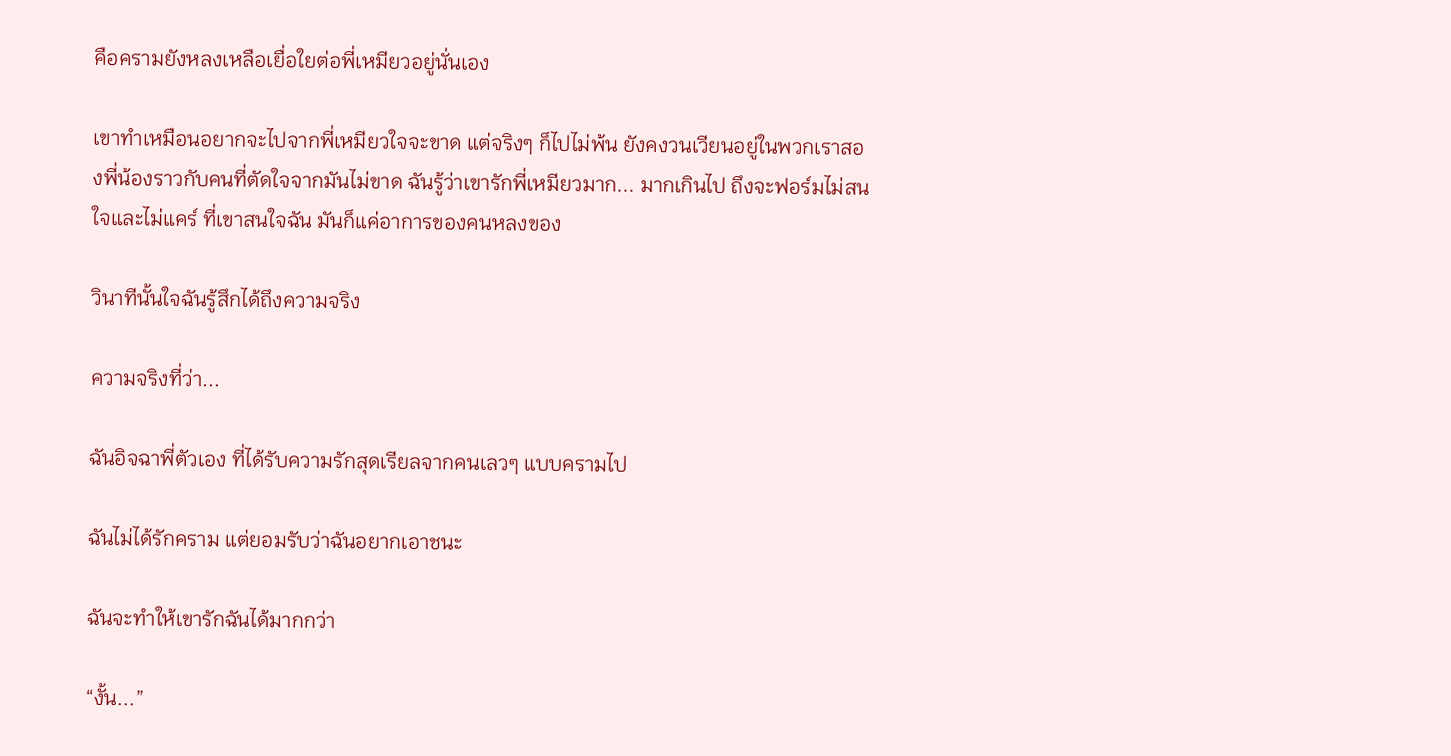คือครามยังหลงเหลือเยื่อใยต่อพี่เหมียวอยู่นั่นเอง

เขาทำเหมือนอยากจะไปจากพี่เหมียวใจจะขาด แต่จริงๆ ก็ไปไม่พ้น ยังคงวนเวียนอยู่ในพวกเราสองพี่น้องราวกับคนที่ตัดใจจากมันไม่ขาด ฉันรู้ว่าเขารักพี่เหมียวมาก... มากเกินไป ถึงจะฟอร์มไม่สนใจและไม่แคร์ ที่เขาสนใจฉัน มันก็แค่อาการของคนหลงของ

วินาทีนั้นใจฉันรู้สึกได้ถึงความจริง

ความจริงที่ว่า...

ฉันอิจฉาพี่ตัวเอง ที่ได้รับความรักสุดเรียลจากคนเลวๆ แบบครามไป

ฉันไม่ได้รักคราม แต่ยอมรับว่าฉันอยากเอาชนะ

ฉันจะทำให้เขารักฉันได้มากกว่า

“งั้น...”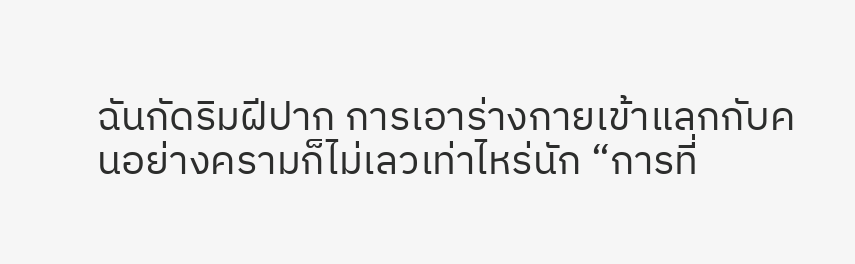ฉันกัดริมฝีปาก การเอาร่างกายเข้าแลกกับคนอย่างครามก็ไม่เลวเท่าไหร่นัก “การที่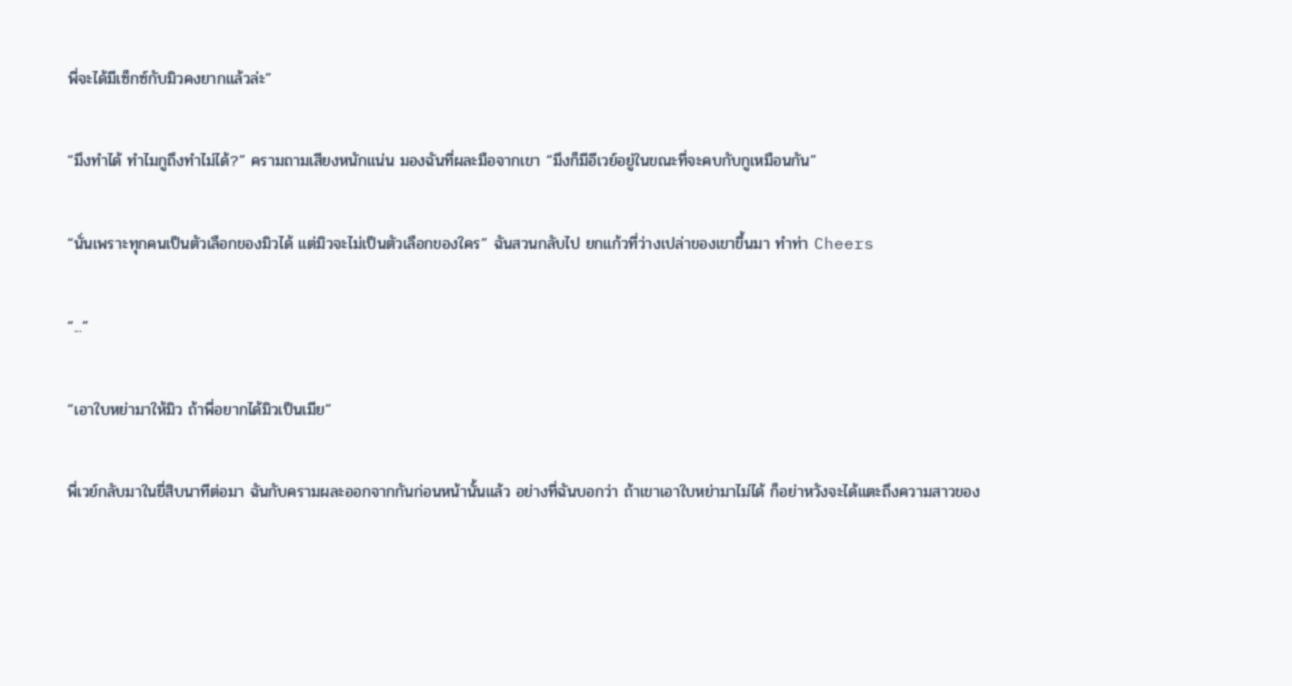พี่จะได้มีเซ็กซ์กับมิวคงยากแล้วล่ะ”

“มึงทำได้ ทำไมกูถึงทำไม่ได้?” ครามถามเสียงหนักแน่น มองฉันที่ผละมือจากเขา “มึงก็มีอีเวย์อยู่ในขณะที่จะคบกับกูเหมือนกัน”

“นั่นเพราะทุกคนเป็นตัวเลือกของมิวได้ แต่มิวจะไม่เป็นตัวเลือกของใคร” ฉันสวนกลับไป ยกแก้วที่ว่างเปล่าของเขาขึ้นมา ทำท่า Cheers

“...”

“เอาใบหย่ามาให้มิว ถ้าพี่อยากได้มิวเป็นเมีย”

พี่เวย์กลับมาในยี่สิบนาทีต่อมา ฉันกับครามผละออกจากกันก่อนหน้านั้นแล้ว อย่างที่ฉันบอกว่า ถ้าเขาเอาใบหย่ามาไม่ได้ ก็อย่าหวังจะได้แตะถึงความสาวของ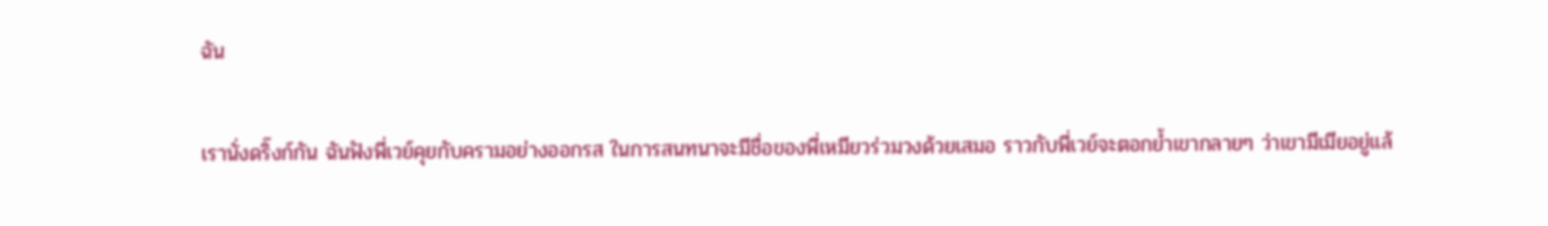ฉัน

เรานั่งดริ๊งก์กัน ฉันฟังพี่เวย์คุยกับครามอย่างออกรส ในการสนทนาจะมีชื่อของพี่เหมียวร่วมวงด้วยเสมอ ราวกับพี่เวย์จะตอกย้ำเขากลายๆ ว่าเขามีเมียอยู่แล้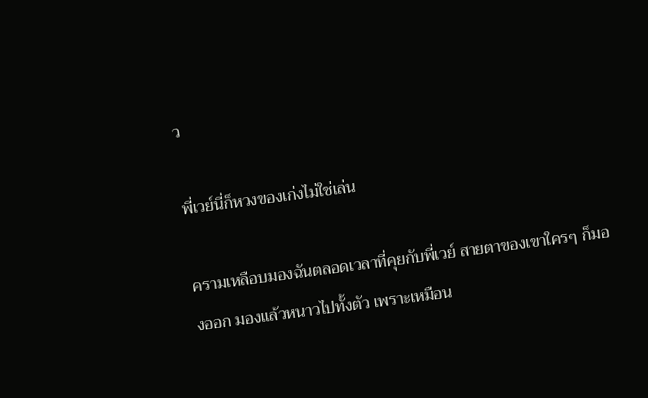ว

พี่เวย์นี่ก็หวงของเก่งไม่ใช่เล่น

ครามเหลือบมองฉันตลอดเวลาที่คุยกับพี่เวย์ สายตาของเขาใครๆ ก็มองออก มองแล้วหนาวไปทั้งตัว เพราะเหมือน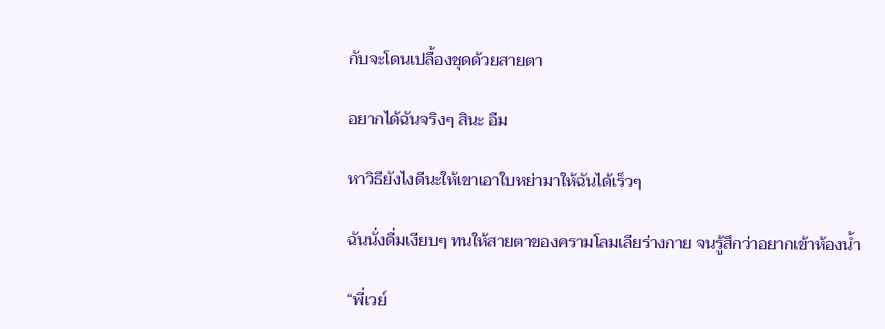กับจะโดนเปลื้องชุดด้วยสายตา

อยากได้ฉันจริงๆ สินะ อืม

หาวิธียังไงดีนะให้เขาเอาใบหย่ามาให้ฉันได้เร็วๆ

ฉันนั่งดื่มเงียบๆ ทนให้สายตาของครามโลมเลียร่างกาย จนรู้สึกว่าอยากเข้าห้องน้ำ

“พี่เวย์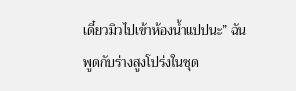เดี๋ยวมิวไปเข้าห้องน้ำแปปนะ” ฉันพูดกับร่างสูงโปร่งในชุด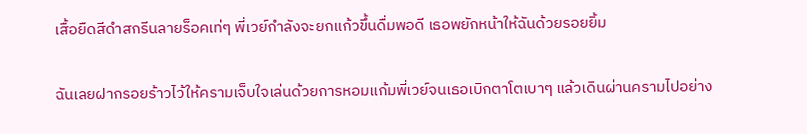เสื้อยืดสีดำสกรีนลายร็อคเท่ๆ พี่เวย์กำลังจะยกแก้วขึ้นดื่มพอดี เธอพยักหน้าให้ฉันด้วยรอยยิ้ม

ฉันเลยฝากรอยร้าวไว้ให้ครามเจ็บใจเล่นด้วยการหอมแก้มพี่เวย์จนเธอเบิกตาโตเบาๆ แล้วเดินผ่านครามไปอย่าง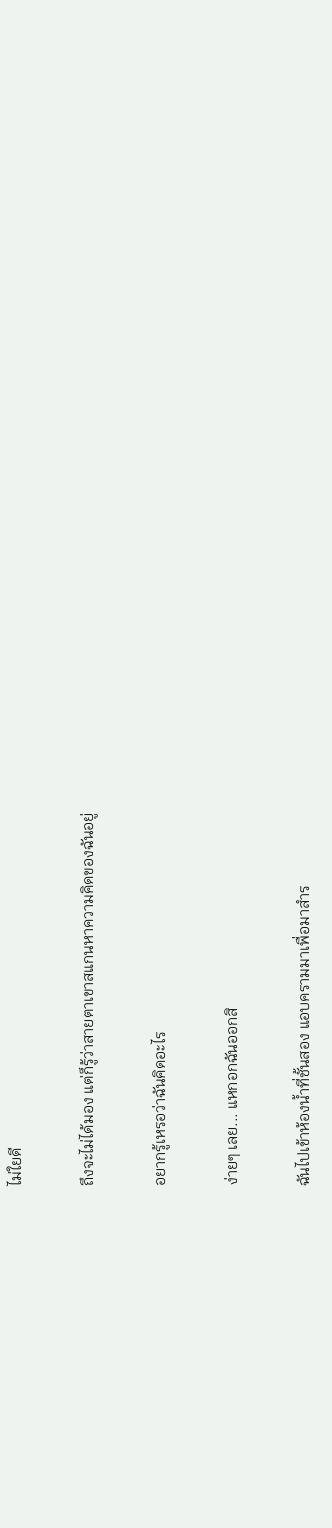ไม่ใยดี

ถึงจะไม่ได้มอง แต่ก็รู้ว่าสายตาเขาสแกนหาความคิดของฉันอยู่

อยากรู้เหรอว่าฉันคิดอะไร

ง่ายๆ เลย... แหกอกฉันออกสิ

ฉันไปเข้าห้องน้ำที่ชั้นสอง แอบครามมาเพื่อมาสำร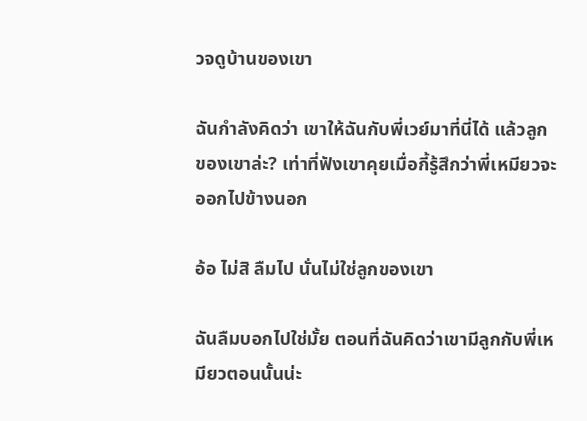วจดูบ้านของเขา

ฉันกำลังคิดว่า เขาให้ฉันกับพี่เวย์มาที่นี่ได้ แล้วลูกของเขาล่ะ? เท่าที่ฟังเขาคุยเมื่อกี้รู้สึกว่าพี่เหมียวจะออกไปข้างนอก

อ้อ ไม่สิ ลืมไป นั่นไม่ใช่ลูกของเขา

ฉันลืมบอกไปใช่มั้ย ตอนที่ฉันคิดว่าเขามีลูกกับพี่เหมียวตอนนั้นน่ะ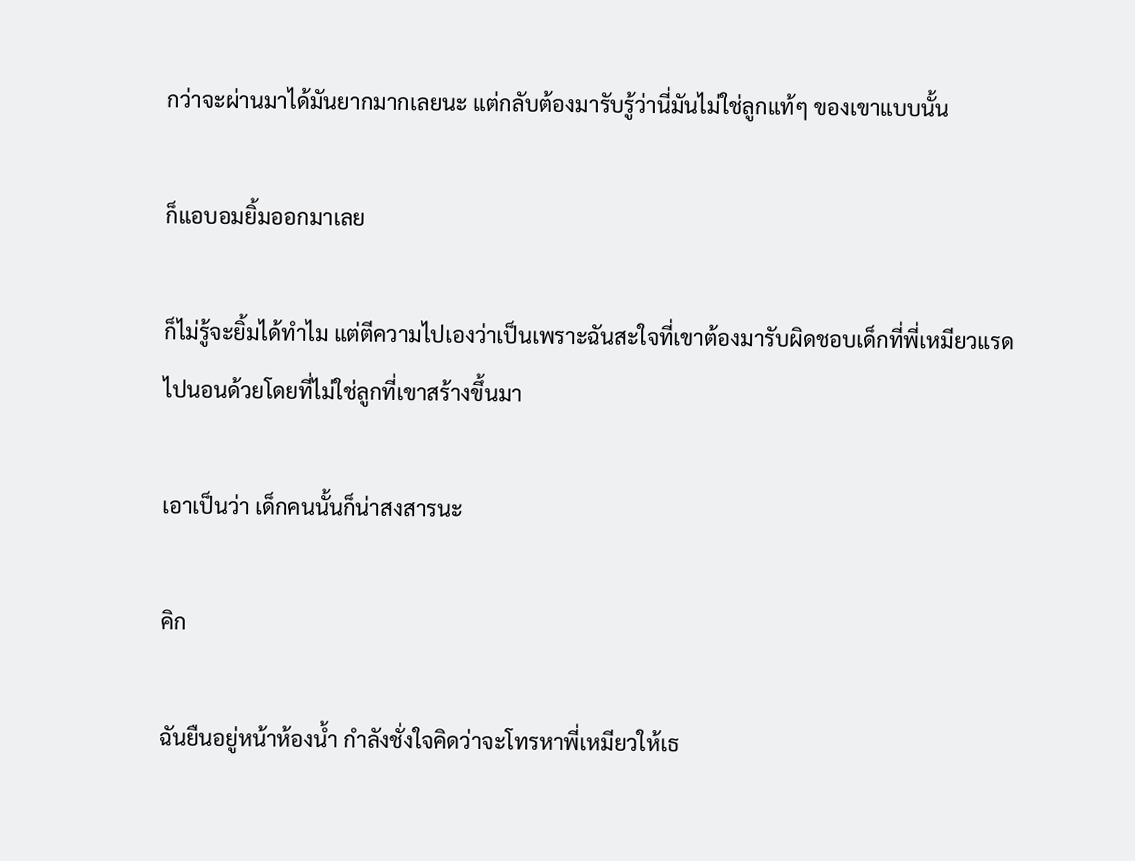กว่าจะผ่านมาได้มันยากมากเลยนะ แต่กลับต้องมารับรู้ว่านี่มันไม่ใช่ลูกแท้ๆ ของเขาแบบนั้น

ก็แอบอมยิ้มออกมาเลย

ก็ไม่รู้จะยิ้มได้ทำไม แต่ตีความไปเองว่าเป็นเพราะฉันสะใจที่เขาต้องมารับผิดชอบเด็กที่พี่เหมียวแรดไปนอนด้วยโดยที่ไม่ใช่ลูกที่เขาสร้างขึ้นมา

เอาเป็นว่า เด็กคนนั้นก็น่าสงสารนะ

คิก

ฉันยืนอยู่หน้าห้องน้ำ กำลังชั่งใจคิดว่าจะโทรหาพี่เหมียวให้เธ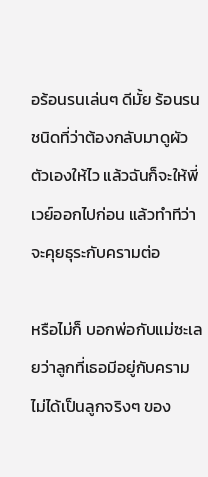อร้อนรนเล่นๆ ดีมั้ย ร้อนรนชนิดที่ว่าต้องกลับมาดูผัวตัวเองให้ไว แล้วฉันก็จะให้พี่เวย์ออกไปก่อน แล้วทำทีว่าจะคุยธุระกับครามต่อ

หรือไม่ก็ บอกพ่อกับแม่ซะเลยว่าลูกที่เธอมีอยู่กับครามไม่ได้เป็นลูกจริงๆ ของ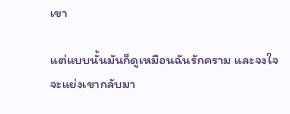เขา

แต่แบบนั้นมันก็ดูเหมือนฉันรักคราม และจงใจจะแย่งเขากลับมา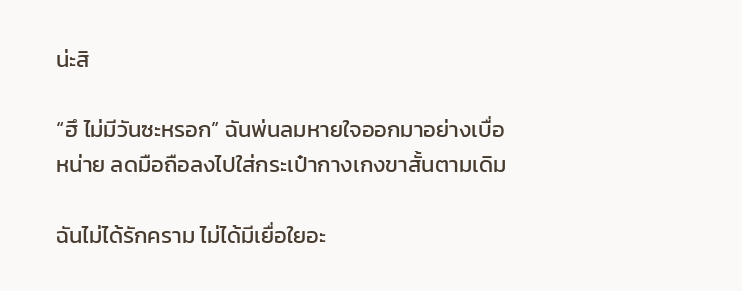น่ะสิ

“ฮึ ไม่มีวันซะหรอก” ฉันพ่นลมหายใจออกมาอย่างเบื่อหน่าย ลดมือถือลงไปใส่กระเป๋ากางเกงขาสั้นตามเดิม

ฉันไม่ได้รักคราม ไม่ได้มีเยื่อใยอะ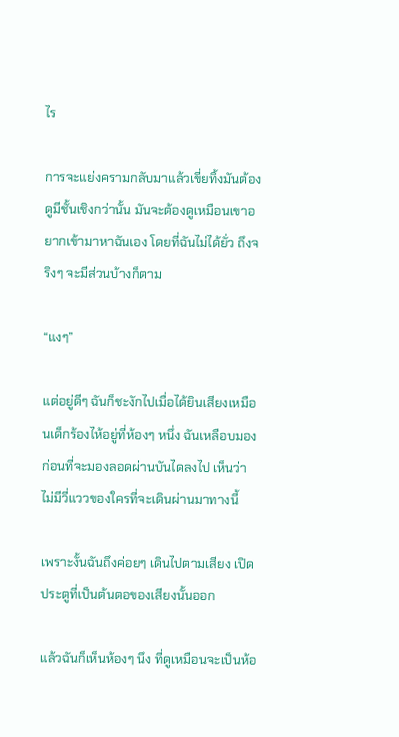ไร

การจะแย่งครามกลับมาแล้วเขี่ยทิ้งมันต้องดูมีชั้นเชิงกว่านั้น มันจะต้องดูเหมือนเขาอยากเข้ามาหาฉันเอง โดยที่ฉันไม่ได้ยั่ว ถึงจริงๆ จะมีส่วนบ้างก็ตาม

“แงๆ”

แต่อยู่ดีๆ ฉันก็ชะงักไปเมื่อได้ยินเสียงเหมือนเด็กร้องไห้อยู่ที่ห้องๆ หนึ่ง ฉันเหลือบมอง ก่อนที่จะมองลอดผ่านบันไดลงไป เห็นว่าไม่มีวี่แววของใครที่จะเดินผ่านมาทางนี้

เพราะงั้นฉันถึงค่อยๆ เดินไปตามเสียง เปิดประตูที่เป็นต้นตอของเสียงนั้นออก

แล้วฉันก็เห็นห้องๆ นึง ที่ดูเหมือนจะเป็นห้อ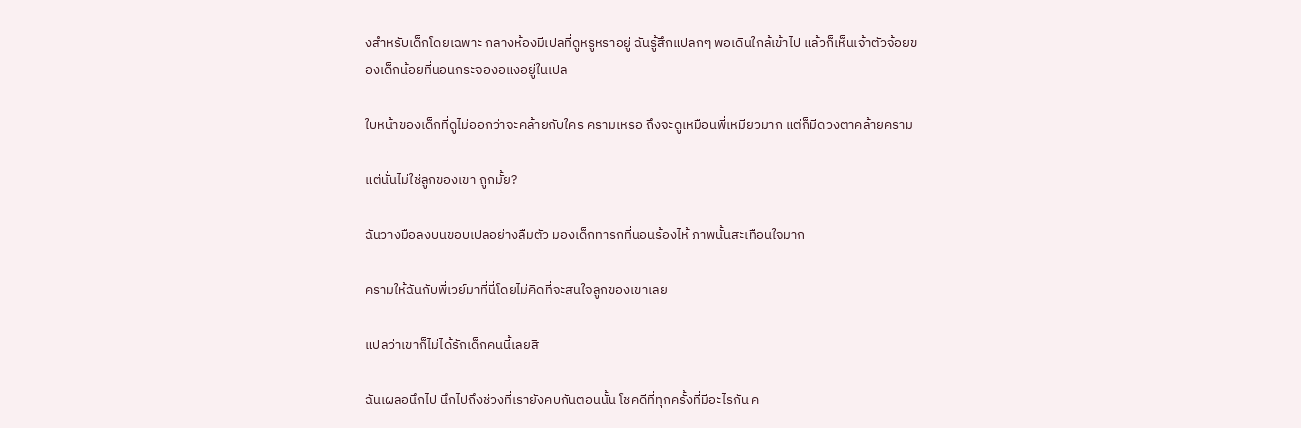งสำหรับเด็กโดยเฉพาะ กลางห้องมีเปลที่ดูหรูหราอยู่ ฉันรู้สึกแปลกๆ พอเดินใกล้เข้าไป แล้วก็เห็นเจ้าตัวจ้อยของเด็กน้อยที่นอนกระจองอแงอยู่ในเปล

ใบหน้าของเด็กที่ดูไม่ออกว่าจะคล้ายกับใคร ครามเหรอ ถึงจะดูเหมือนพี่เหมียวมาก แต่ก็มีดวงตาคล้ายคราม

แต่นั่นไม่ใช่ลูกของเขา ถูกมั้ย?

ฉันวางมือลงบนขอบเปลอย่างลืมตัว มองเด็กทารกที่นอนร้องไห้ ภาพนั้นสะเทือนใจมาก

ครามให้ฉันกับพี่เวย์มาที่นี่โดยไม่คิดที่จะสนใจลูกของเขาเลย

แปลว่าเขาก็ไม่ได้รักเด็กคนนี้เลยสิ

ฉันเผลอนึกไป นึกไปถึงช่วงที่เรายังคบกันตอนนั้น โชคดีที่ทุกครั้งที่มีอะไรกัน ค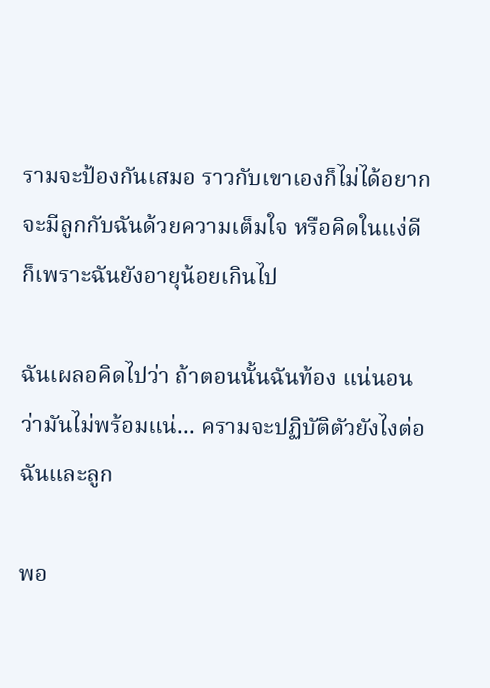รามจะป้องกันเสมอ ราวกับเขาเองก็ไม่ได้อยากจะมีลูกกับฉันด้วยความเต็มใจ หรือคิดในแง่ดีก็เพราะฉันยังอายุน้อยเกินไป

ฉันเผลอคิดไปว่า ถ้าตอนนั้นฉันท้อง แน่นอนว่ามันไม่พร้อมแน่... ครามจะปฏิบัติตัวยังไงต่อฉันและลูก

พอ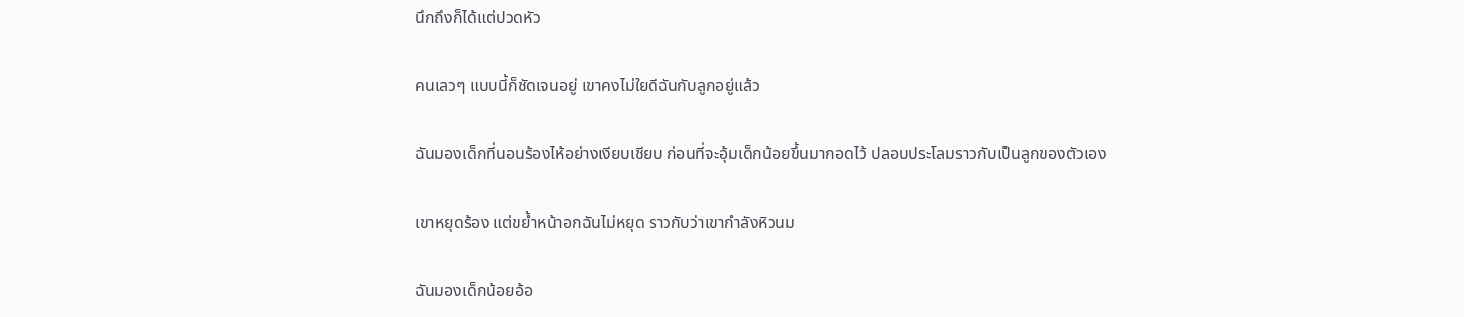นึกถึงก็ได้แต่ปวดหัว

คนเลวๆ แบบนี้ก็ชัดเจนอยู่ เขาคงไม่ใยดีฉันกับลูกอยู่แล้ว

ฉันมองเด็กที่นอนร้องไห้อย่างเงียบเชียบ ก่อนที่จะอุ้มเด็กน้อยขึ้นมากอดไว้ ปลอบประโลมราวกับเป็นลูกของตัวเอง

เขาหยุดร้อง แต่ขย้ำหน้าอกฉันไม่หยุด ราวกับว่าเขากำลังหิวนม

ฉันมองเด็กน้อยอ้อ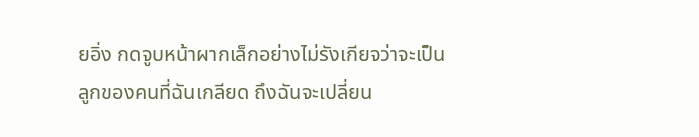ยอิ่ง กดจูบหน้าผากเล็กอย่างไม่รังเกียจว่าจะเป็นลูกของคนที่ฉันเกลียด ถึงฉันจะเปลี่ยน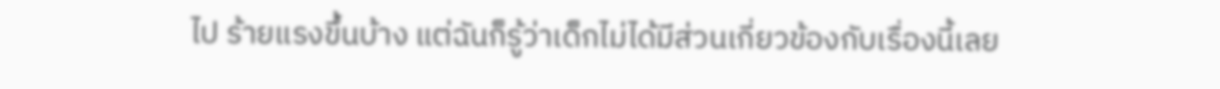ไป ร้ายแรงขึ้นบ้าง แต่ฉันก็รู้ว่าเด็กไม่ได้มีส่วนเกี่ยวข้องกับเรื่องนี้เลย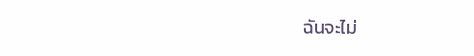ฉันจะไม่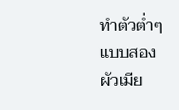ทำตัวต่ำๆ แบบสองผัวเมีย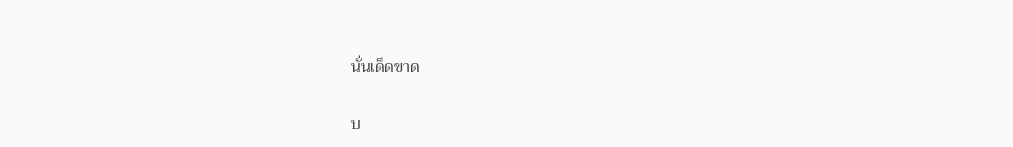นั่นเด็ดขาด

บ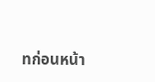ทก่อนหน้า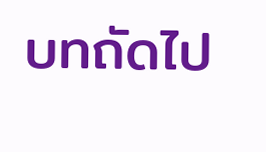บทถัดไป